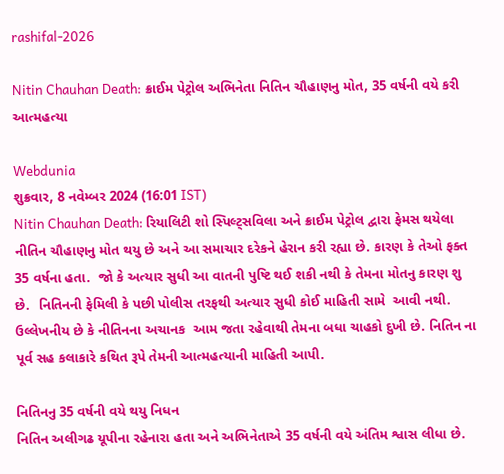rashifal-2026

Nitin Chauhan Death: ક્રાઈમ પેટ્રોલ અભિનેતા નિતિન ચૌહાણનુ મોત, 35 વર્ષની વયે કરી આત્મહત્યા

Webdunia
શુક્રવાર, 8 નવેમ્બર 2024 (16:01 IST)
Nitin Chauhan Death: રિયાલિટી શો સ્પિલ્ટ્સવિલા અને ક્રાઈમ પેટ્રોલ દ્વારા ફેમસ થયેલા નીતિન ચૌહાણનુ મોત થયુ છે અને આ સમાચાર દરેકને હેરાન કરી રહ્યા છે. કારણ કે તેઓ ફક્ત 35 વર્ષના હતા.  જો કે અત્યાર સુધી આ વાતની પુષ્ટિ થઈ શકી નથી કે તેમના મોતનુ કારણ શુ છે.  નિતિનની ફેમિલી કે પછી પોલીસ તરફથી અત્યાર સુધી કોઈ માહિતી સામે  આવી નથી. ઉલ્લેખનીય છે કે નીતિનના અચાનક  આમ જતા રહેવાથી તેમના બધા ચાહકો દુખી છે. નિતિન ના પૂર્વ સહ કલાકારે કથિત રૂપે તેમની આત્મહત્યાની માહિતી આપી.

નિતિનનુ 35 વર્ષની વયે થયુ નિધન
નિતિન અલીગઢ યૂપીના રહેનારા હતા અને અભિનેતાએ 35 વર્ષની વયે અંતિમ શ્વાસ લીધા છે.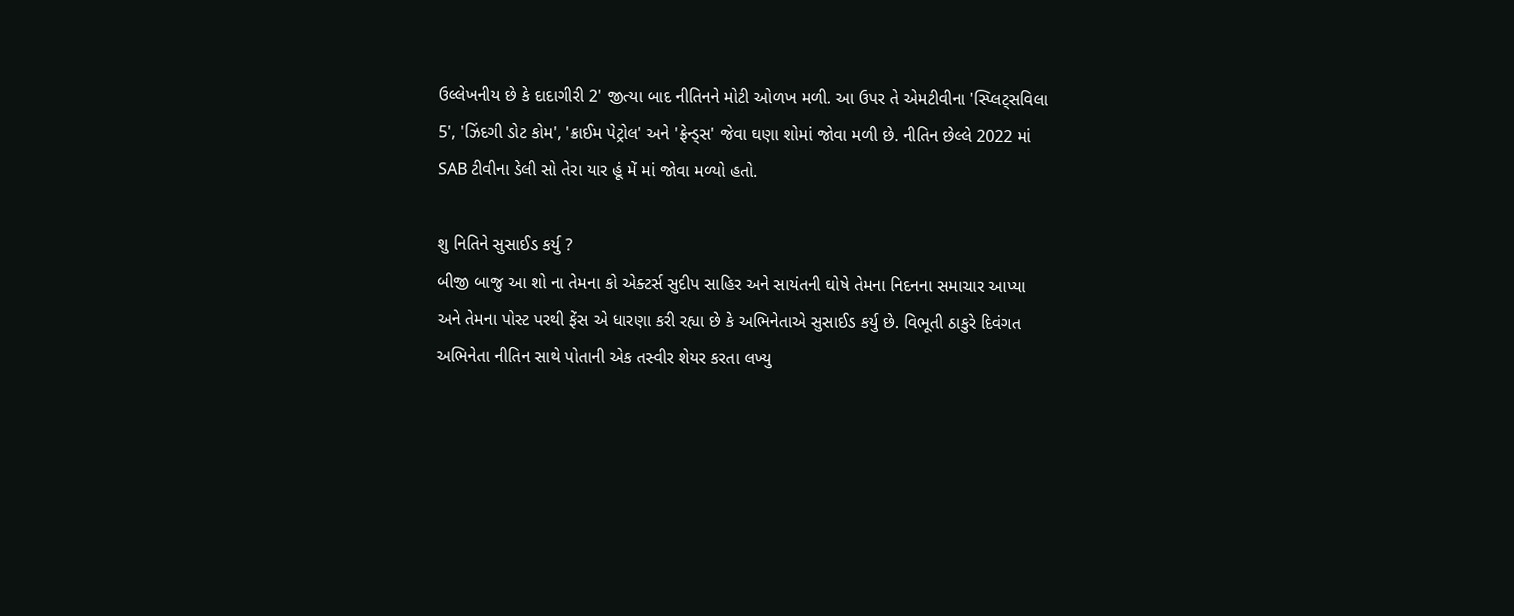ઉલ્લેખનીય છે કે દાદાગીરી 2' જીત્યા બાદ નીતિનને મોટી ઓળખ મળી. આ ઉપર તે એમટીવીના 'સ્પ્લિટ્સવિલા 5', 'ઝિંદગી ડોટ કોમ', 'ક્રાઈમ પેટ્રોલ' અને 'ફ્રેન્ડ્સ' જેવા ઘણા શોમાં જોવા મળી છે. નીતિન છેલ્લે 2022 માં SAB ટીવીના ડેલી સો તેરા યાર હૂં મેં માં જોવા મળ્યો હતો.

શુ નિતિને સુસાઈડ કર્યુ ?
બીજી બાજુ આ શો ના તેમના કો એક્ટર્સ સુદીપ સાહિર અને સાયંતની ઘોષે તેમના નિદનના સમાચાર આપ્યા અને તેમના પોસ્ટ પરથી ફેંસ એ ધારણા કરી રહ્યા છે કે અભિનેતાએ સુસાઈડ કર્યુ છે. વિભૂતી ઠાકુરે દિવંગત અભિનેતા નીતિન સાથે પોતાની એક તસ્વીર શેયર કરતા લખ્યુ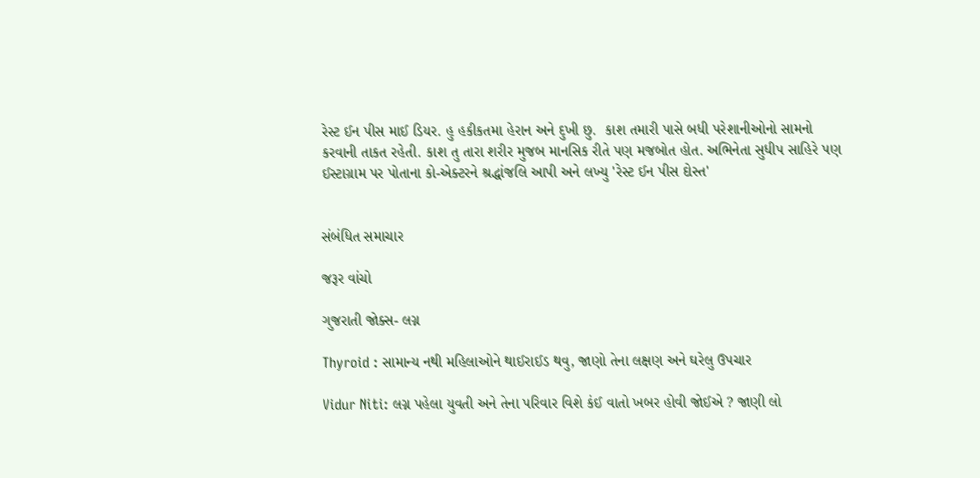રેસ્ટ ઈન પીસ માઈ ડિયર. હુ હકીકતમા હેરાન અને દુખી છુ.  કાશ તમારી પાસે બધી પરેશાનીઓનો સામનો કરવાની તાકત રહેતી. કાશ તુ તારા શરીર મુજબ માનસિક રીતે પણ મજબોત હોત. અભિનેતા સુધીપ સાહિરે પણ ઈસ્ટાગ્રામ પર પોતાના કો-એક્ટરને શ્રદ્ધાંજલિ આપી અને લખ્યુ 'રેસ્ટ ઈન પીસ દોસ્ત'


સંબંધિત સમાચાર

જરૂર વાંચો

ગુજરાતી જોક્સ- લગ્ન

Thyroid : સામાન્ય નથી મહિલાઓને થાઈરાઈડ થવુ, જાણો તેના લક્ષણ અને ઘરેલુ ઉપચાર

Vidur Niti: લગ્ન પહેલા યુવતી અને તેના પરિવાર વિશે કંઈ વાતો ખબર હોવી જોઈએ ? જાણી લો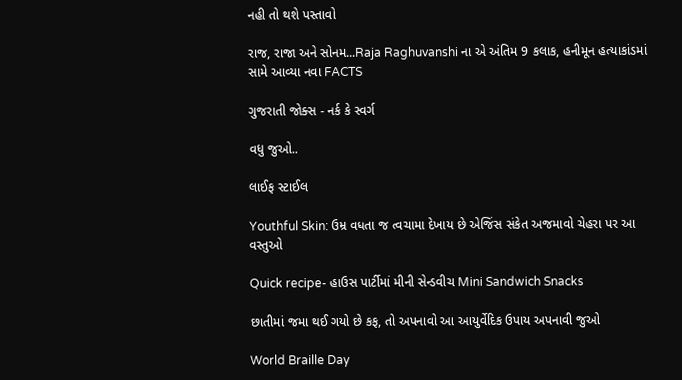નહી તો થશે પસ્તાવો

રાજ, રાજા અને સોનમ...Raja Raghuvanshi ના એ અંતિમ 9 કલાક, હનીમૂન હત્યાકાંડમાં સામે આવ્યા નવા FACTS

ગુજરાતી જોક્સ - નર્ક કે સ્વર્ગ

વધુ જુઓ..

લાઈફ સ્ટાઈલ

Youthful Skin: ઉમ્ર વધતા જ ત્વચામા દેખાય છે એજિંસ સંકેત અજમાવો ચેહરા પર આ વસ્તુઓ

Quick recipe- હાઉસ પાર્ટીમાં મીની સેન્ડવીચ Mini Sandwich Snacks

છાતીમાં જમા થઈ ગયો છે કફ, તો અપનાવો આ આયુર્વેદિક ઉપાય અપનાવી જુઓ

World Braille Day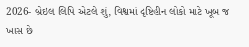2026- બ્રેઇલ લિપિ એટલે શું, વિશ્વમાં દૃષ્ટિહીન લોકો માટે ખૂબ જ ખાસ છે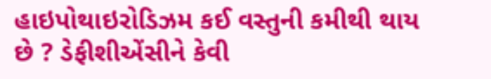હાઇપોથાઇરોડિઝમ કઈ વસ્તુની કમીથી થાય છે ? ડેફીશીએંસીને કેવી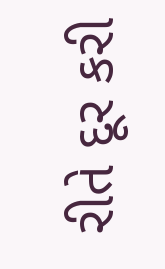રીતે દૂર કરી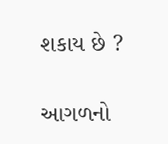શકાય છે ?

આગળનો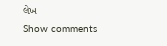લેખ
Show comments